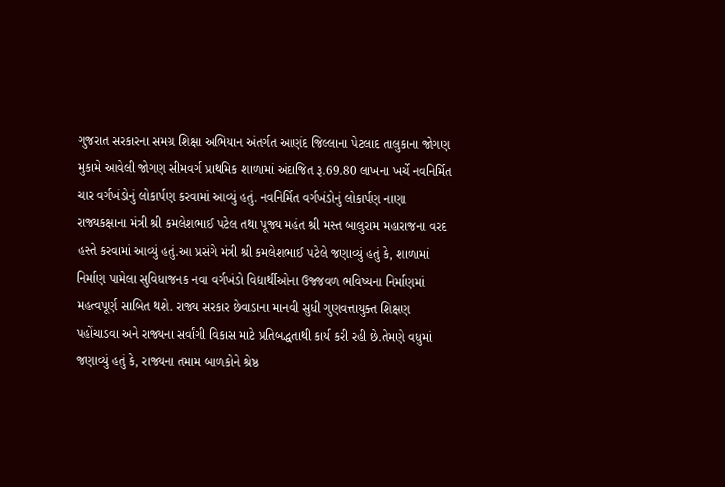ગુજરાત સરકારના સમગ્ર શિક્ષા અભિયાન અંતર્ગત આણંદ જિલ્લાના પેટલાદ તાલુકાના જોગણ મુકામે આવેલી જોગણ સીમવર્ગ પ્રાથમિક શાળામાં અંદાજિત રૂ.69.80 લાખના ખર્ચે નવનિર્મિત ચાર વર્ગખંડોનું લોકાર્પણ કરવામાં આવ્યું હતું. નવનિર્મિત વર્ગખંડોનું લોકાર્પણ નાણા રાજ્યકક્ષાના મંત્રી શ્રી કમલેશભાઈ પટેલ તથા પૂજ્ય મહંત શ્રી મસ્ત બાલુરામ મહારાજના વરદ હસ્તે કરવામાં આવ્યું હતું.આ પ્રસંગે મંત્રી શ્રી કમલેશભાઈ પટેલે જણાવ્યું હતું કે, શાળામાં નિર્માણ પામેલા સુવિધાજનક નવા વર્ગખંડો વિદ્યાર્થીઓના ઉજ્જવળ ભવિષ્યના નિર્માણમાં મહત્વપૂર્ણ સાબિત થશે. રાજ્ય સરકાર છેવાડાના માનવી સુધી ગુણવત્તાયુક્ત શિક્ષણ પહોંચાડવા અને રાજ્યના સર્વાંગી વિકાસ માટે પ્રતિબદ્ધતાથી કાર્ય કરી રહી છે.તેમણે વધુમાં જણાવ્યું હતું કે, રાજ્યના તમામ બાળકોને શ્રેષ્ઠ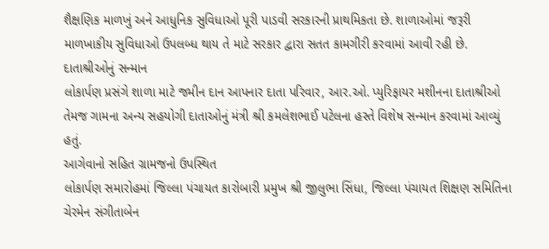શૈક્ષણિક માળખું અને આધુનિક સુવિધાઓ પૂરી પાડવી સરકારની પ્રાથમિકતા છે. શાળાઓમાં જરૂરી માળખાકીય સુવિધાઓ ઉપલબ્ધ થાય તે માટે સરકાર દ્વારા સતત કામગીરી કરવામાં આવી રહી છે.
દાતાશ્રીઓનું સન્માન
લોકાર્પણ પ્રસંગે શાળા માટે જમીન દાન આપનાર દાતા પરિવાર, આર.ઓ. પ્યુરિફાયર મશીનના દાતાશ્રીઓ તેમજ ગામના અન્ય સહયોગી દાતાઓનું મંત્રી શ્રી કમલેશભાઈ પટેલના હસ્તે વિશેષ સન્માન કરવામાં આવ્યું હતું.
આગેવાનો સહિત ગ્રામજનો ઉપસ્થિત
લોકાર્પણ સમારોહમાં જિલ્લા પંચાયત કારોબારી પ્રમુખ શ્રી જીલુભા સિંધા, જિલ્લા પંચાયત શિક્ષણ સમિતિના ચેરમેન સંગીતાબેન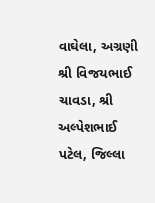વાઘેલા, અગ્રણી શ્રી વિજયભાઈ ચાવડા, શ્રી અલ્પેશભાઈ પટેલ, જિલ્લા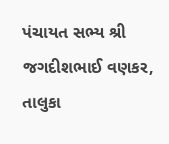પંચાયત સભ્ય શ્રી જગદીશભાઈ વણકર, તાલુકા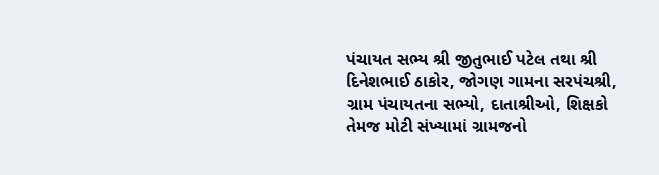પંચાયત સભ્ય શ્રી જીતુભાઈ પટેલ તથા શ્રી દિનેશભાઈ ઠાકોર, જોગણ ગામના સરપંચશ્રી, ગ્રામ પંચાયતના સભ્યો, દાતાશ્રીઓ, શિક્ષકો તેમજ મોટી સંખ્યામાં ગ્રામજનો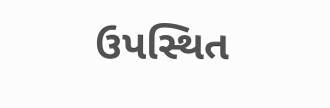ઉપસ્થિત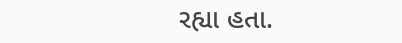રહ્યા હતા.